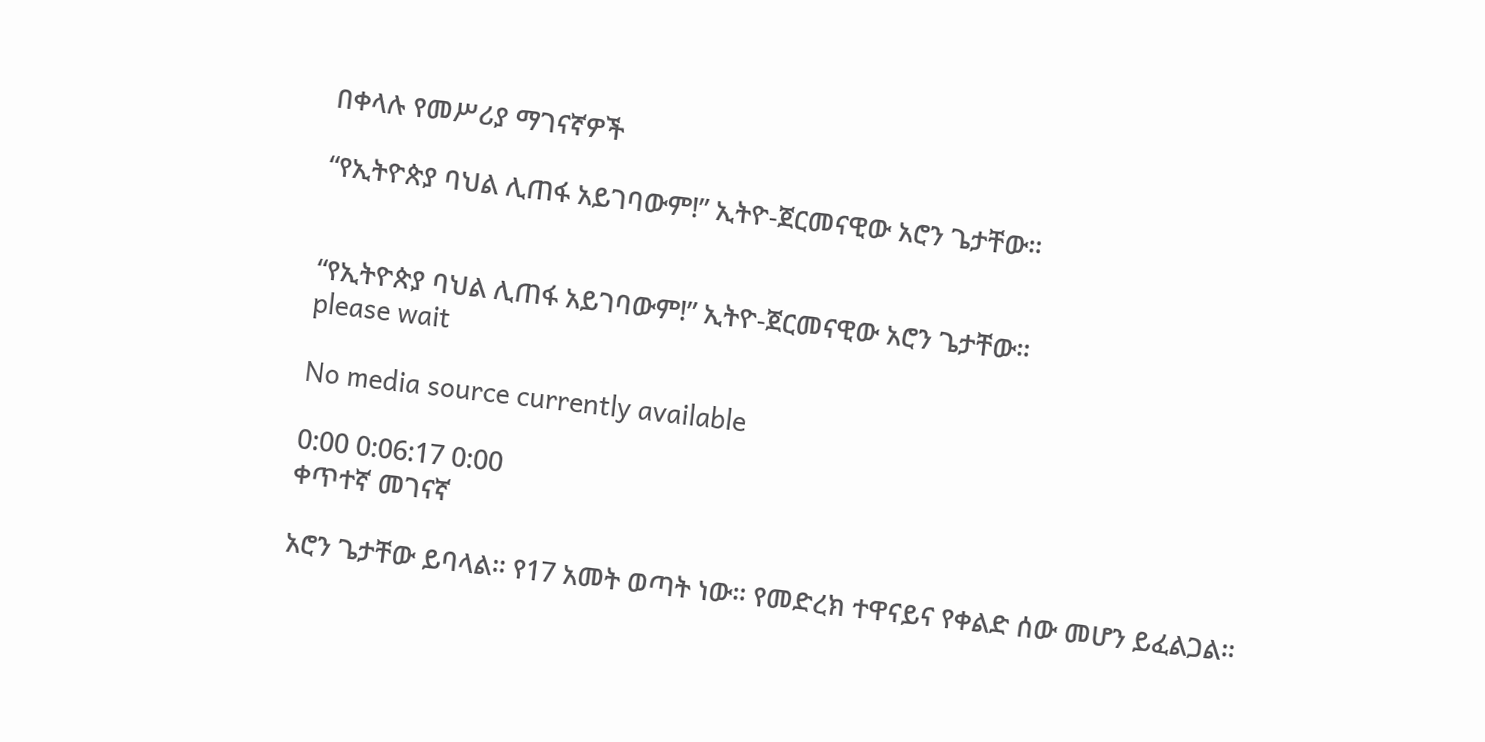በቀላሉ የመሥሪያ ማገናኛዎች

“የኢትዮጵያ ባህል ሊጠፋ አይገባውም!” ኢትዮ-ጀርመናዊው አሮን ጌታቸው።


“የኢትዮጵያ ባህል ሊጠፋ አይገባውም!” ኢትዮ-ጀርመናዊው አሮን ጌታቸው።
please wait

No media source currently available

0:00 0:06:17 0:00
ቀጥተኛ መገናኛ

አሮን ጌታቸው ይባላል። የ17 አመት ወጣት ነው። የመድረክ ተዋናይና የቀልድ ሰው መሆን ይፈልጋል።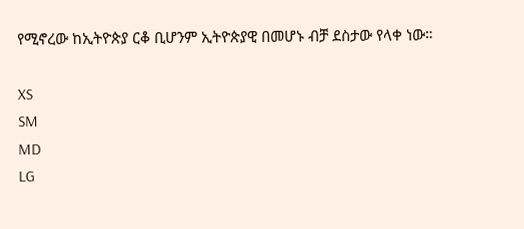የሚኖረው ከኢትዮጵያ ርቆ ቢሆንም ኢትዮጵያዊ በመሆኑ ብቻ ደስታው የላቀ ነው።

XS
SM
MD
LG